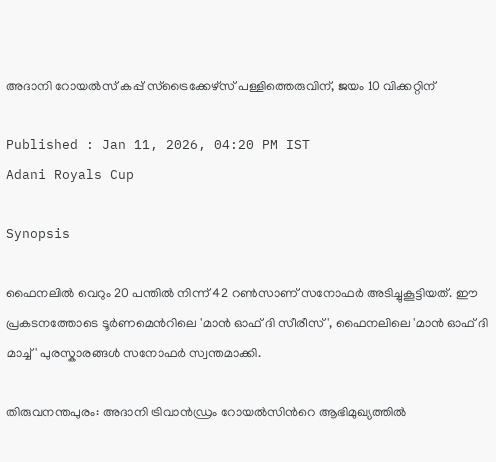അദാനി റോയല്‍സ് കപ്പ് സ്ട്രൈക്കേഴ്സ് പള്ളിത്തെരുവിന്, ജയം 10 വിക്കറ്റിന്

Published : Jan 11, 2026, 04:20 PM IST
Adani Royals Cup

Synopsis

ഫൈനലിൽ വെറും 20 പന്തിൽ നിന്ന് 42 റൺസാണ് സനോഫർ അടിച്ചുകൂട്ടിയത്. ഈ പ്രകടനത്തോടെ ടൂർണമെന്‍റിലെ 'മാൻ ഓഫ് ദി സീരീസ്', ഫൈനലിലെ 'മാൻ ഓഫ് ദി മാച്ച്' പുരസ്കാരങ്ങൾ സനോഫർ സ്വന്തമാക്കി.

തിരുവനന്തപുരം: അദാനി ട്രിവാന്‍ഡ്രം റോയല്‍സിന്‍റെ ആഭിമുഖ്യത്തില്‍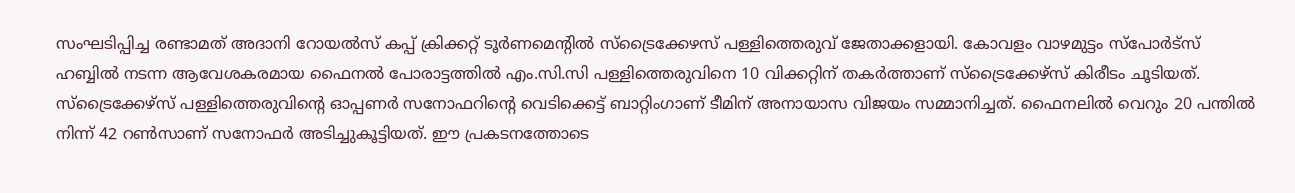സംഘടിപ്പിച്ച രണ്ടാമത് അദാനി റോയല്‍സ് കപ്പ് ക്രിക്കറ്റ് ടൂര്‍ണമെന്‍റില്‍ സ്ട്രൈക്കേഴസ് പള്ളിത്തെരുവ് ജേതാക്കളായി. കോവളം വാഴമുട്ടം സ്പോർട്സ് ഹബ്ബിൽ നടന്ന ആവേശകരമായ ഫൈനൽ പോരാട്ടത്തിൽ എം.സി.സി പള്ളിത്തെരുവിനെ 10 വിക്കറ്റിന് തകർത്താണ് സ്ട്രൈക്കേഴ്സ് കിരീടം ചൂടിയത്. സ്ട്രൈക്കേഴ്സ് പള്ളിത്തെരുവിന്‍റെ ഓപ്പണർ സനോഫറിന്‍റെ വെടിക്കെട്ട് ബാറ്റിംഗാണ് ടീമിന് അനായാസ വിജയം സമ്മാനിച്ചത്. ഫൈനലിൽ വെറും 20 പന്തിൽ നിന്ന് 42 റൺസാണ് സനോഫർ അടിച്ചുകൂട്ടിയത്. ഈ പ്രകടനത്തോടെ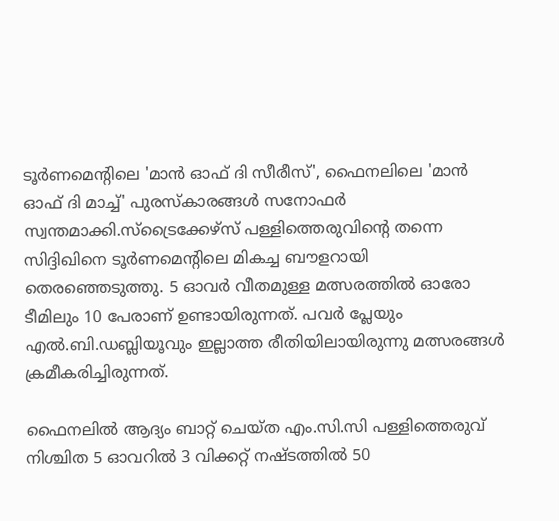ടൂർണമെന്‍റിലെ 'മാൻ ഓഫ് ദി സീരീസ്', ഫൈനലിലെ 'മാൻ ഓഫ് ദി മാച്ച്' പുരസ്കാരങ്ങൾ സനോഫർ സ്വന്തമാക്കി.സ്ട്രൈക്കേഴ്സ് പള്ളിത്തെരുവിന്‍റെ തന്നെ സിദ്ദിഖിനെ ടൂർണമെന്റിലെ മികച്ച ബൗളറായി തെരഞ്ഞെടുത്തു. 5 ഓവര്‍ വീതമുള്ള മത്സരത്തില്‍ ഓരോ ടീമിലും 10 പേരാണ് ഉണ്ടായിരുന്നത്. പവര്‍ പ്ലേയും എല്‍.ബി.ഡബ്ലിയൂവും ഇല്ലാത്ത രീതിയിലായിരുന്നു മത്സരങ്ങള്‍ ക്രമീകരിച്ചിരുന്നത്.

ഫൈനലിൽ ആദ്യം ബാറ്റ് ചെയ്ത എം.സി.സി പള്ളിത്തെരുവ് നിശ്ചിത 5 ഓവറിൽ 3 വിക്കറ്റ് നഷ്ടത്തിൽ 50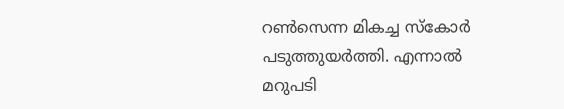റൺസെന്ന മികച്ച സ്‌കോർ പടുത്തുയർത്തി. എന്നാൽ മറുപടി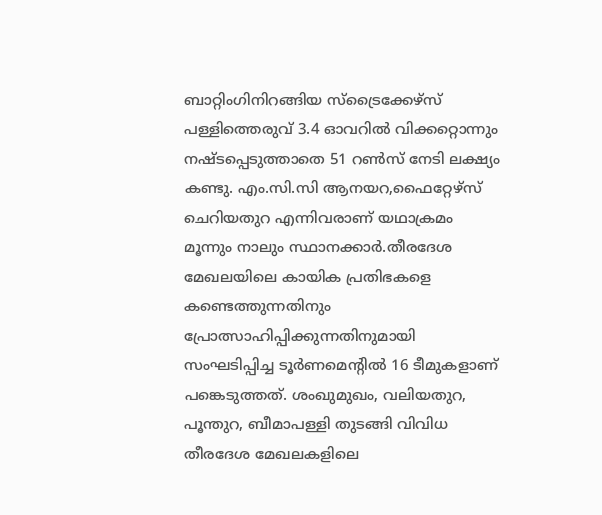ബാറ്റിംഗിനിറങ്ങിയ സ്ട്രൈക്കേഴ്സ് പള്ളിത്തെരുവ് 3.4 ഓവറിൽ വിക്കറ്റൊന്നും നഷ്ടപ്പെടുത്താതെ 51 റൺസ് നേടി ലക്ഷ്യം കണ്ടു. എം.സി.സി ആനയറ,ഫൈറ്റേഴ്സ് ചെറിയതുറ എന്നിവരാണ് യഥാക്രമം മൂന്നും നാലും സ്ഥാനക്കാർ.തീരദേശ മേഖലയിലെ കായിക പ്രതിഭകളെ കണ്ടെത്തുന്നതിനും പ്രോത്സാഹിപ്പിക്കുന്നതിനുമായി സംഘടിപ്പിച്ച ടൂർണമെന്റിൽ 16 ടീമുകളാണ് പങ്കെടുത്തത്. ശംഖുമുഖം, വലിയതുറ, പൂന്തുറ, ബീമാപള്ളി തുടങ്ങി വിവിധ തീരദേശ മേഖലകളിലെ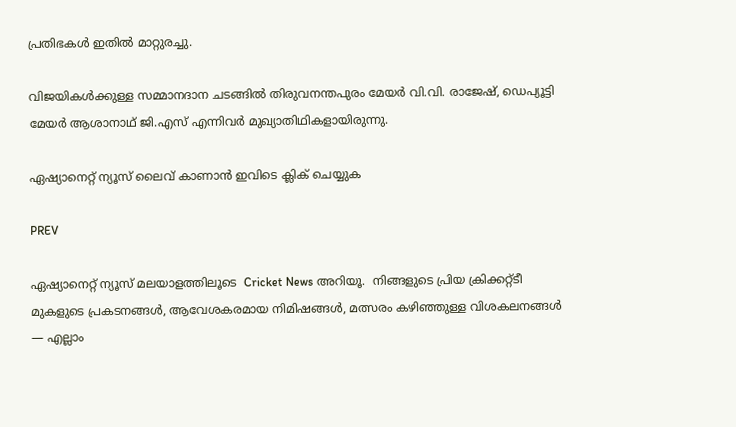പ്രതിഭകൾ ഇതിൽ മാറ്റുരച്ചു.

വിജയികൾക്കുള്ള സമ്മാനദാന ചടങ്ങിൽ തിരുവനന്തപുരം മേയർ വി.വി. രാജേഷ്, ഡെപ്യൂട്ടി മേയർ ആശാനാഥ് ജി.എസ് എന്നിവർ മുഖ്യാതിഥികളായിരുന്നു.

ഏഷ്യാനെറ്റ് ന്യൂസ് ലൈവ് കാണാന്‍ ഇവിടെ ക്ലിക് ചെയ്യുക

PREV

ഏഷ്യാനെറ്റ് ന്യൂസ് മലയാളത്തിലൂടെ  Cricket News അറിയൂ.  നിങ്ങളുടെ പ്രിയ ക്രിക്കറ്റ്ടീ മുകളുടെ പ്രകടനങ്ങൾ, ആവേശകരമായ നിമിഷങ്ങൾ, മത്സരം കഴിഞ്ഞുള്ള വിശകലനങ്ങൾ — എല്ലാം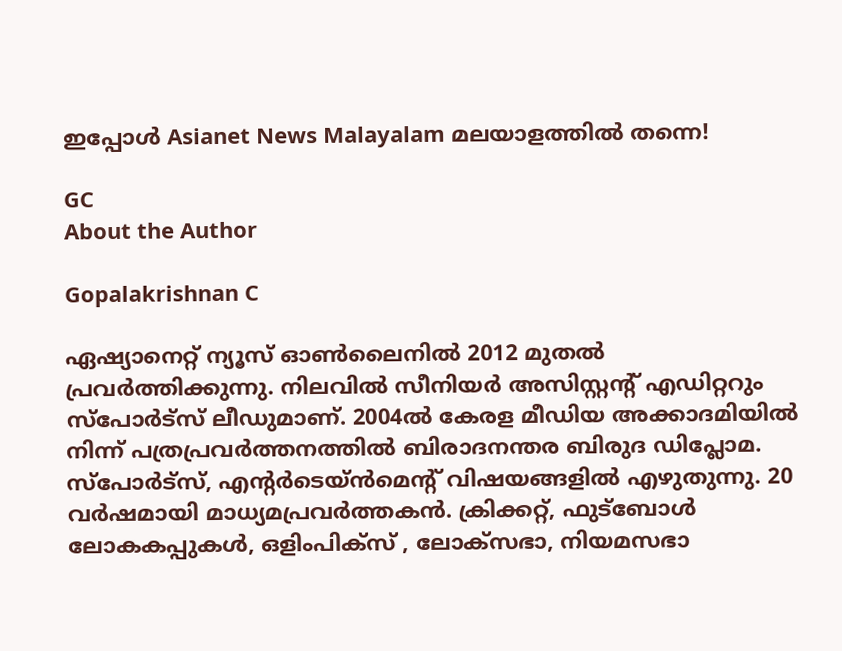ഇപ്പോൾ Asianet News Malayalam മലയാളത്തിൽ തന്നെ!

GC
About the Author

Gopalakrishnan C

ഏഷ്യാനെറ്റ് ന്യൂസ് ഓണ്‍ലൈനില്‍ 2012 മുതല്‍ പ്രവര്‍ത്തിക്കുന്നു. നിലവില്‍ സീനിയര്‍ അസിസ്റ്റന്‍റ് എഡിറ്ററും സ്പോർട്സ് ലീഡുമാണ്. 2004ൽ കേരള മീഡിയ അക്കാദമിയില്‍ നിന്ന് പത്രപ്രവര്‍ത്തനത്തില്‍ ബിരാദനന്തര ബിരുദ ഡിപ്ലോമ. സ്പോര്‍ട്സ്, എന്‍റര്‍ടെയ്ൻമെന്‍റ് വിഷയങ്ങളില്‍ എഴുതുന്നു. 20 വര്‍ഷമായി മാധ്യമപ്രവര്‍ത്തകൻ. ക്രിക്കറ്റ്, ഫുട്ബോള്‍ ലോകകപ്പുകൾ, ഒളിംപിക്സ് , ലോക്സഭാ, നിയമസഭാ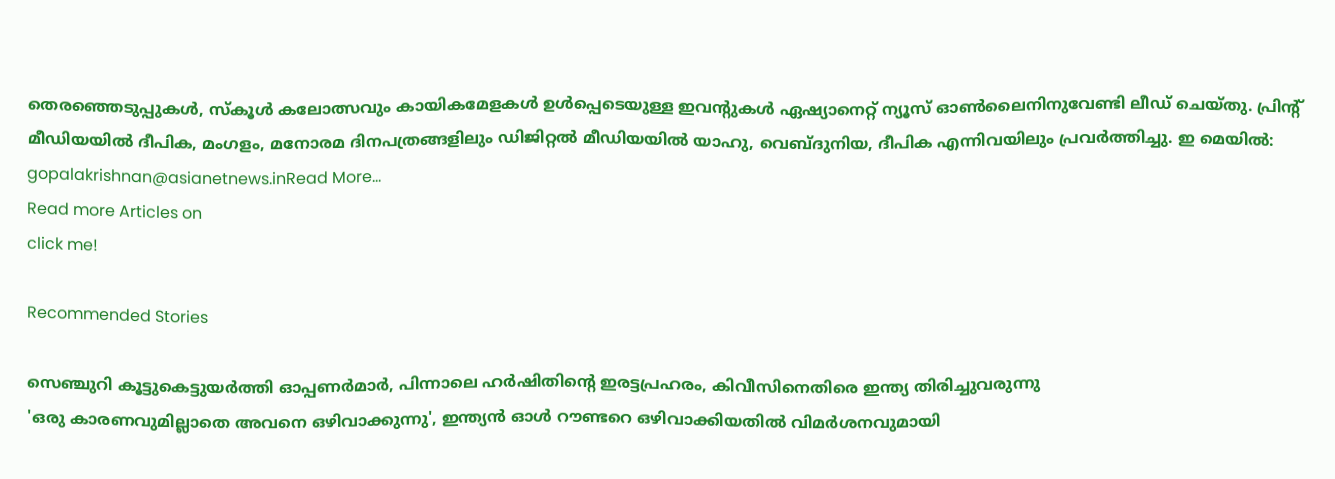തെരഞ്ഞെടുപ്പുകള്‍, സ്കൂള്‍ കലോത്സവും കായികമേളകള്‍ ഉള്‍പ്പെടെയുള്ള ഇവന്‍റുകള്‍ ഏഷ്യാനെറ്റ് ന്യൂസ് ഓണ്‍ലൈനിനുവേണ്ടി ലീഡ് ചെയ്തു. പ്രിന്‍റ് മീഡിയയില്‍ ദീപിക, മംഗളം, മനോരമ ദിനപത്രങ്ങളിലും ഡിജിറ്റൽ മീഡിയയില്‍ യാഹു, വെബ്ദുനിയ, ദീപിക എന്നിവയിലും പ്രവര്‍ത്തിച്ചു. ഇ മെയില്‍: gopalakrishnan@asianetnews.inRead More...
Read more Articles on
click me!

Recommended Stories

സെഞ്ചുറി കൂട്ടുകെട്ടുയര്‍ത്തി ഓപ്പണര്‍മാര്‍, പിന്നാലെ ഹര്‍ഷിതിന്‍റെ ഇരട്ടപ്രഹരം, കിവീസിനെതിരെ ഇന്ത്യ തിരിച്ചുവരുന്നു
'ഒരു കാരണവുമില്ലാതെ അവനെ ഒഴിവാക്കുന്നു', ഇന്ത്യൻ ഓള്‍ റൗണ്ടറെ ഒഴിവാക്കിയതില്‍ വിമര്‍ശനവുമായി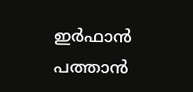ഇർഫാന്‍ പത്താന്‍